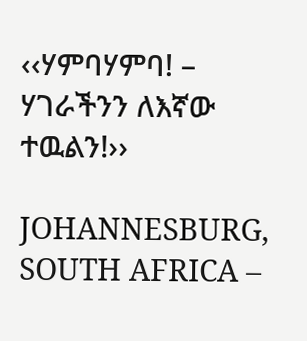‹‹ሃምባሃምባ! – ሃገራችንን ለእኛው ተዉልን!››

JOHANNESBURG, SOUTH AFRICA –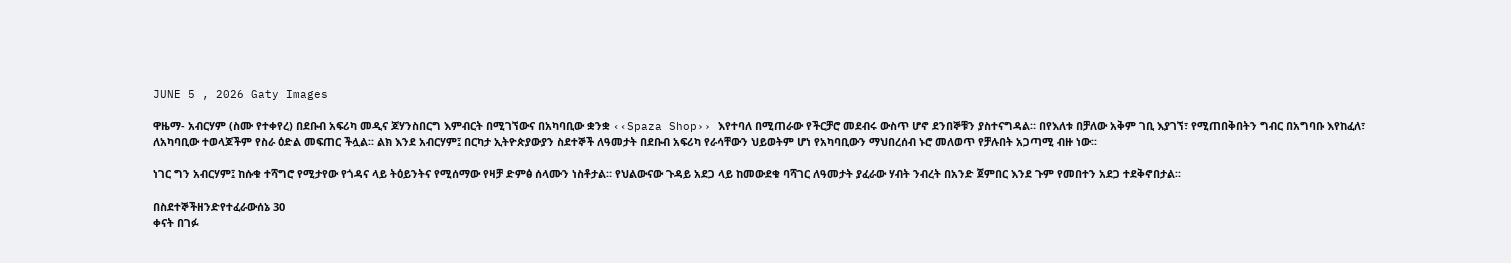JUNE 5 , 2026 Gaty Images

ዋዜማ- አብርሃም (ስሙ የተቀየረ) በደቡብ አፍሪካ መዲና ጆሃንስበርግ እምብርት በሚገኘውና በአካባቢው ቋንቋ ‹‹Spaza Shop›› እየተባለ በሚጠራው የችርቻሮ መደብሩ ውስጥ ሆኖ ደንበኞቹን ያስተናግዳል። በየእለቱ በቻለው አቅም ገቢ እያገኘ፣ የሚጠበቅበትን ግብር በአግባቡ እየከፈለ፣ ለአካባቢው ተወላጆችም የስራ ዕድል መፍጠር ችሏል፡፡ ልክ እንደ አብርሃም፤ በርካታ ኢትዮጵያውያን ስደተኞች ለዓመታት በደቡብ አፍሪካ የራሳቸውን ህይወትም ሆነ የአካባቢውን ማህበረሰብ ኑሮ መለወጥ የቻሉበት አጋጣሚ ብዙ ነው፡፡

ነገር ግን አብርሃም፤ ከሱቁ ተሻግሮ የሚታየው የጎዳና ላይ ትዕይንትና የሚሰማው የዛቻ ድምፅ ሰላሙን ነስቶታል። የህልውናው ጉዳይ አደጋ ላይ ከመውደቁ ባሻገር ለዓመታት ያፈራው ሃብት ንብረት በአንድ ጀምበር እንደ ጉም የመበተን አደጋ ተደቅኖበታል፡፡

በስደተኞችዘንድየተፈራውሰኔ 30
ቀናት በገፉ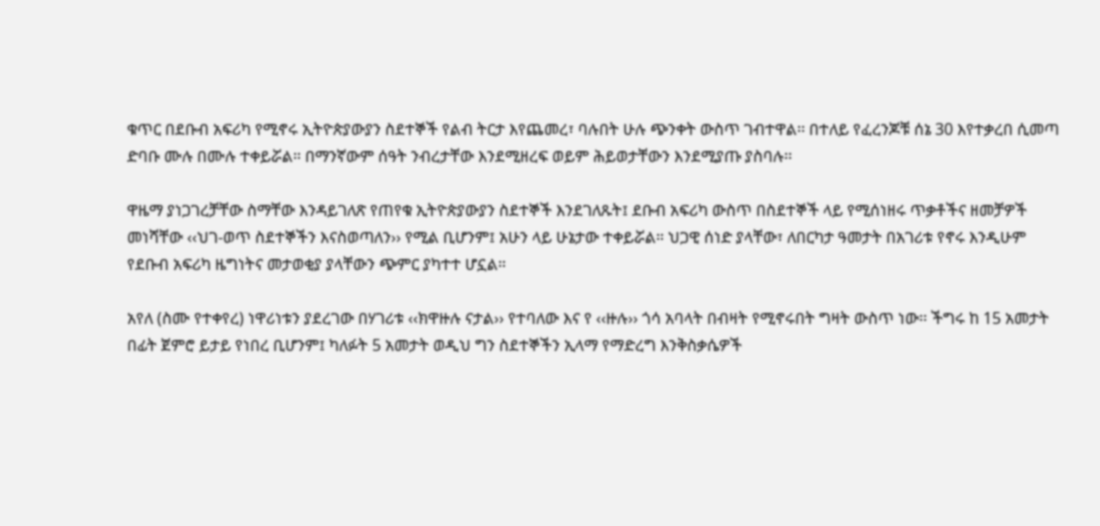ቁጥር በደቡብ አፍሪካ የሚኖሩ ኢትዮጵያውያን ስደተኞች የልብ ትርታ እየጨመረ፣ ባሉበት ሁሉ ጭንቀት ውስጥ ገብተዋል፡፡ በተለይ የፈረንጆቹ ሰኔ 30 እየተቃረበ ሲመጣ ድባቡ ሙሉ በሙሉ ተቀይሯል። በማንኛውም ሰዓት ንብረታቸው እንደሚዘረፍ ወይም ሕይወታቸውን እንደሚያጡ ያስባሉ፡፡

ዋዜማ ያነጋገረቻቸው ስማቸው እንዳይገለጽ የጠየቁ ኢትዮጵያውያን ስደተኞች እንደገለጹት፤ ደቡብ አፍሪካ ውስጥ በስደተኞች ላይ የሚሰነዘሩ ጥቃቶችና ዘመቻዎች መነሻቸው ‹‹ህገ-ወጥ ስደተኞችን እናስወጣለን›› የሚል ቢሆንም፤ አሁን ላይ ሁኔታው ተቀይሯል። ህጋዊ ሰነድ ያላቸው፣ ለበርካታ ዓመታት በአገሪቱ የኖሩ እንዲሁም የደቡብ አፍሪካ ዜግነትና መታወቂያ ያላቸውን ጭምር ያካተተ ሆኗል።

አየለ (ስሙ የተቀየረ) ነዋሪነቱን ያደረገው በሃገሪቱ ‹‹ክዋዙሉ ናታል›› የተባለው እና የ ‹‹ዙሉ›› ጎሳ አባላት በብዛት የሚኖሩበት ግዛት ውስጥ ነው፡፡ ችግሩ ከ 15 አመታት በፊት ጀምሮ ይታይ የነበረ ቢሆንም፤ ካለፉት 5 አመታት ወዲህ ግን ስደተኞችን ኢላማ የማድረግ እንቅስቃሴዎች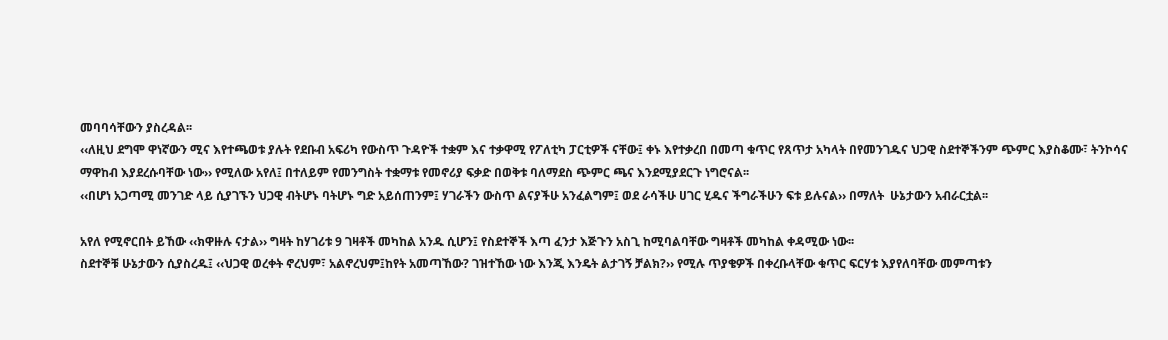መባባሳቸውን ያስረዳል፡፡
‹‹ለዚህ ደግሞ ዋነኛውን ሚና እየተጫወቱ ያሉት የደቡብ አፍሪካ የውስጥ ጉዳዮች ተቋም እና ተቃዋሚ የፖለቲካ ፓርቲዎች ናቸው፤ ቀኑ እየተቃረበ በመጣ ቁጥር የጸጥታ አካላት በየመንገዱና ህጋዊ ስደተኞችንም ጭምር እያስቆሙ፣ ትንኮሳና ማዋከብ እያደረሱባቸው ነው›› የሚለው አየለ፤ በተለይም የመንግስት ተቋማቱ የመኖሪያ ፍቃድ በወቅቱ ባለማደስ ጭምር ጫና እንደሚያደርጉ ነግሮናል፡፡
‹‹በሆነ አጋጣሚ መንገድ ላይ ሲያገኙን ህጋዊ ብትሆኑ ባትሆኑ ግድ አይሰጠንም፤ ሃገራችን ውስጥ ልናያችሁ አንፈልግም፤ ወደ ራሳችሁ ሀገር ሂዱና ችግራችሁን ፍቱ ይሉናል›› በማለት  ሁኔታውን አብራርቷል፡፡

አየለ የሚኖርበት ይኸው ‹‹ክዋዙሉ ናታል›› ግዛት ከሃገሪቱ 9 ገዛቶች መካከል አንዱ ሲሆን፤ የስደተኞች እጣ ፈንታ እጅጉን አስጊ ከሚባልባቸው ግዛቶች መካከል ቀዳሚው ነው፡፡
ስደተኞቹ ሁኔታውን ሲያስረዱ፤ ‹‹ህጋዊ ወረቀት ኖረህም፣ አልኖረህም፤ከየት አመጣኸው? ገዝተኸው ነው እንጂ እንዴት ልታገኝ ቻልክ?›› የሚሉ ጥያቄዎች በቀረቡላቸው ቁጥር ፍርሃቱ እያየለባቸው መምጣቱን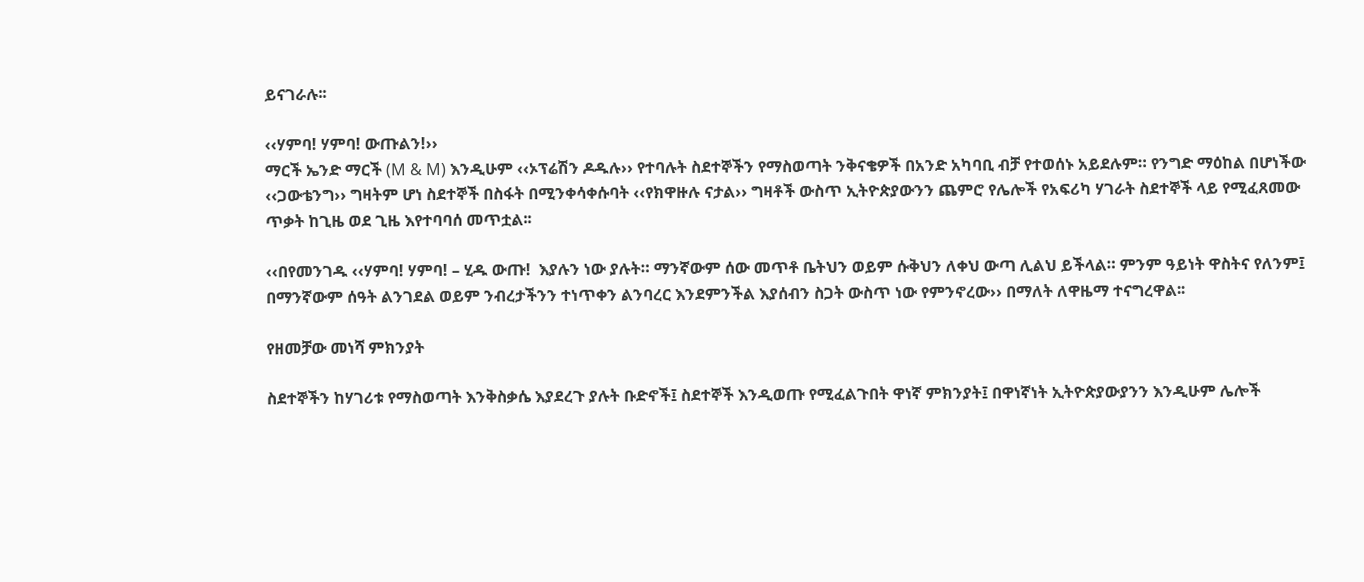ይናገራሉ፡፡

‹‹ሃምባ! ሃምባ! ውጡልን!››
ማርች ኤንድ ማርች (M & M) እንዲሁም ‹‹ኦፕሬሽን ዶዱሉ›› የተባሉት ስደተኞችን የማስወጣት ንቅናቄዎች በአንድ አካባቢ ብቻ የተወሰኑ አይደሉም። የንግድ ማዕከል በሆነችው ‹‹ጋውቴንግ›› ግዛትም ሆነ ስደተኞች በስፋት በሚንቀሳቀሱባት ‹‹የክዋዙሉ ናታል›› ግዛቶች ውስጥ ኢትዮጵያውንን ጨምሮ የሌሎች የአፍሪካ ሃገራት ስደተኞች ላይ የሚፈጸመው ጥቃት ከጊዜ ወደ ጊዜ እየተባባሰ መጥቷል፡፡

‹‹በየመንገዱ ‹‹ሃምባ! ሃምባ! – ሂዱ ውጡ!  እያሉን ነው ያሉት። ማንኛውም ሰው መጥቶ ቤትህን ወይም ሱቅህን ለቀህ ውጣ ሊልህ ይችላል። ምንም ዓይነት ዋስትና የለንም፤ በማንኛውም ሰዓት ልንገደል ወይም ንብረታችንን ተነጥቀን ልንባረር እንደምንችል እያሰብን ስጋት ውስጥ ነው የምንኖረው›› በማለት ለዋዜማ ተናግረዋል፡፡

የዘመቻው መነሻ ምክንያት

ስደተኞችን ከሃገሪቱ የማስወጣት እንቅስቃሴ እያደረጉ ያሉት ቡድኖች፤ ስደተኞች እንዲወጡ የሚፈልጉበት ዋነኛ ምክንያት፤ በዋነኛነት ኢትዮጵያውያንን እንዲሁም ሌሎች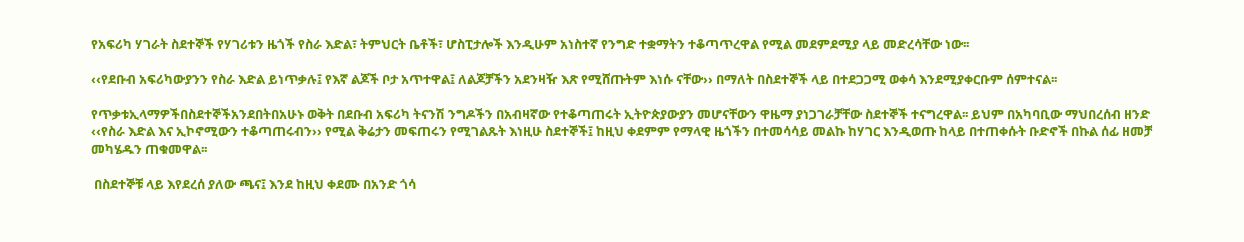የአፍሪካ ሃገራት ስደተኞች የሃገሪቱን ዜጎች የስራ እድል፣ ትምህርት ቤቶች፣ ሆስፒታሎች እንዲሁም አነስተኛ የንግድ ተቋማትን ተቆጣጥረዋል የሚል መደምደሚያ ላይ መድረሳቸው ነው፡፡

‹‹የደቡብ አፍሪካውያንን የስራ እድል ይነጥቃሉ፤ የእኛ ልጆች ቦታ አጥተዋል፤ ለልጆቻችን አደንዛዥ እጽ የሚሸጡትም እነሱ ናቸው›› በማለት በስደተኞች ላይ በተደጋጋሚ ወቀሳ እንደሚያቀርቡም ሰምተናል፡፡

የጥቃቱኢላማዎችበስደተኞችአንደበትበአሁኑ ወቅት በደቡብ አፍሪካ ትናንሽ ንግዶችን በአብዛኛው የተቆጣጠሩት ኢትዮጵያውያን መሆናቸውን ዋዜማ ያነጋገራቻቸው ስደተኞች ተናግረዋል፡፡ ይህም በአካባቢው ማህበረሰብ ዘንድ ‹‹የስራ እድል እና ኢኮኖሚውን ተቆጣጠሩብን›› የሚል ቅሬታን መፍጠሩን የሚገልጹት እነዚሁ ስደተኞች፤ ከዚህ ቀደምም የማላዊ ዜጎችን በተመሳሳይ መልኩ ከሃገር እንዲወጡ ከላይ በተጠቀሱት ቡድኖች በኩል ሰፊ ዘመቻ መካሄዱን ጠቁመዋል፡፡

 በስደተኞቹ ላይ እየደረሰ ያለው ጫና፤ እንደ ከዚህ ቀደሙ በአንድ ጎሳ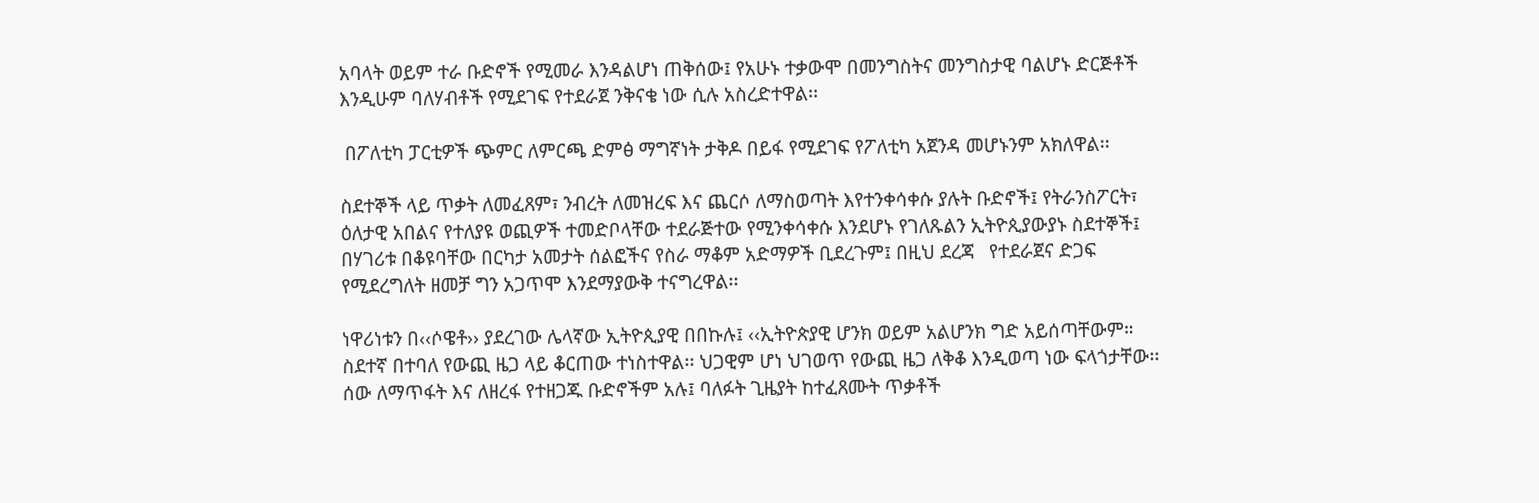አባላት ወይም ተራ ቡድኖች የሚመራ እንዳልሆነ ጠቅሰው፤ የአሁኑ ተቃውሞ በመንግስትና መንግስታዊ ባልሆኑ ድርጅቶች እንዲሁም ባለሃብቶች የሚደገፍ የተደራጀ ንቅናቄ ነው ሲሉ አስረድተዋል፡፡

 በፖለቲካ ፓርቲዎች ጭምር ለምርጫ ድምፅ ማግኛነት ታቅዶ በይፋ የሚደገፍ የፖለቲካ አጀንዳ መሆኑንም አክለዋል፡፡

ስደተኞች ላይ ጥቃት ለመፈጸም፣ ንብረት ለመዝረፍ እና ጨርሶ ለማስወጣት እየተንቀሳቀሱ ያሉት ቡድኖች፤ የትራንስፖርት፣ ዕለታዊ አበልና የተለያዩ ወጪዎች ተመድቦላቸው ተደራጅተው የሚንቀሳቀሱ እንደሆኑ የገለጹልን ኢትዮጲያውያኑ ስደተኞች፤ በሃገሪቱ በቆዩባቸው በርካታ አመታት ሰልፎችና የስራ ማቆም አድማዎች ቢደረጉም፤ በዚህ ደረጃ   የተደራጀና ድጋፍ የሚደረግለት ዘመቻ ግን አጋጥሞ እንደማያውቅ ተናግረዋል፡፡

ነዋሪነቱን በ‹‹ሶዌቶ›› ያደረገው ሌላኛው ኢትዮጲያዊ በበኩሉ፤ ‹‹ኢትዮጵያዊ ሆንክ ወይም አልሆንክ ግድ አይሰጣቸውም። ስደተኛ በተባለ የውጪ ዜጋ ላይ ቆርጠው ተነስተዋል፡፡ ህጋዊም ሆነ ህገወጥ የውጪ ዜጋ ለቅቆ እንዲወጣ ነው ፍላጎታቸው፡፡ ሰው ለማጥፋት እና ለዘረፋ የተዘጋጁ ቡድኖችም አሉ፤ ባለፉት ጊዜያት ከተፈጸሙት ጥቃቶች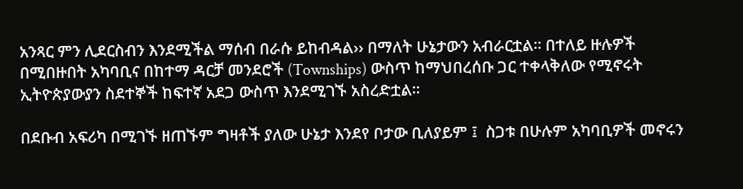አንጻር ምን ሊደርስብን እንደሚችል ማሰብ በራሱ ይከብዳል›› በማለት ሁኔታውን አብራርቷል፡፡ በተለይ ዙሉዎች በሚበዙበት አካባቢና በከተማ ዳርቻ መንደሮች (Townships) ውስጥ ከማህበረሰቡ ጋር ተቀላቅለው የሚኖሩት ኢትዮጵያውያን ስደተኞች ከፍተኛ አደጋ ውስጥ እንደሚገኙ አስረድቷል፡፡

በደቡብ አፍሪካ በሚገኙ ዘጠኙም ግዛቶች ያለው ሁኔታ እንደየ ቦታው ቢለያይም ፤  ስጋቱ በሁሉም አካባቢዎች መኖሩን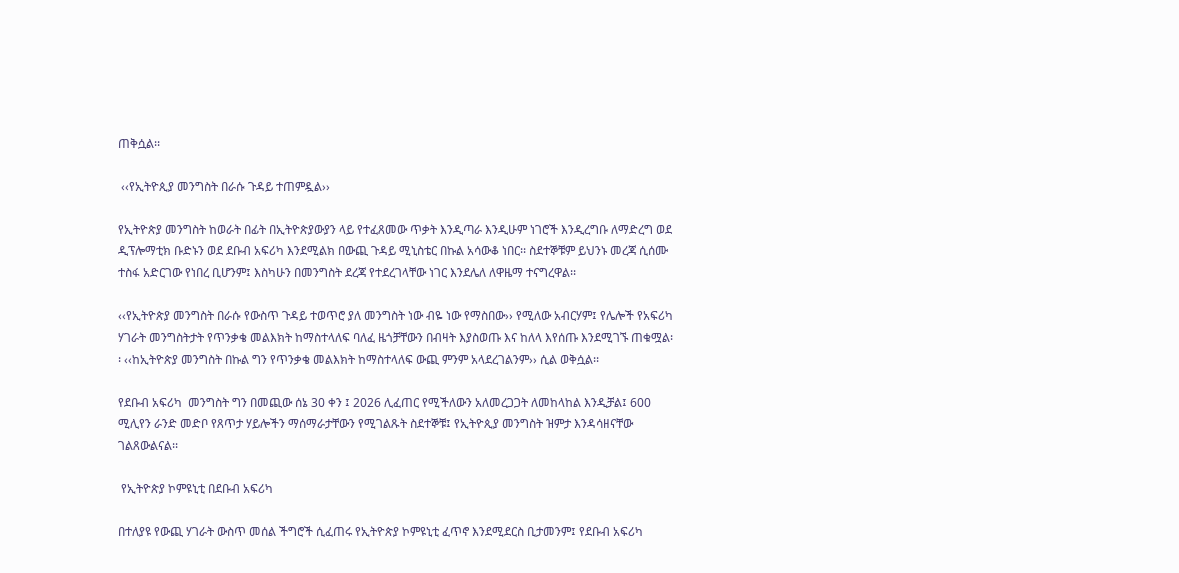ጠቅሷል፡፡

 ‹‹የኢትዮጲያ መንግስት በራሱ ጉዳይ ተጠምዷል››

የኢትዮጵያ መንግስት ከወራት በፊት በኢትዮጵያውያን ላይ የተፈጸመው ጥቃት እንዲጣራ እንዲሁም ነገሮች እንዲረግቡ ለማድረግ ወደ ዲፕሎማቲክ ቡድኑን ወደ ደቡብ አፍሪካ እንደሚልክ በውጪ ጉዳይ ሚኒስቴር በኩል አሳውቆ ነበር፡፡ ስደተኞቹም ይህንኑ መረጃ ሲሰሙ ተስፋ አድርገው የነበረ ቢሆንም፤ እስካሁን በመንግስት ደረጃ የተደረገላቸው ነገር እንደሌለ ለዋዜማ ተናግረዋል፡፡

‹‹የኢትዮጵያ መንግስት በራሱ የውስጥ ጉዳይ ተወጥሮ ያለ መንግስት ነው ብዬ ነው የማስበው›› የሚለው አብርሃም፤ የሌሎች የአፍሪካ ሃገራት መንግስትታት የጥንቃቄ መልእክት ከማስተላለፍ ባለፈ ዜጎቻቸውን በብዛት እያስወጡ እና ከለላ እየሰጡ እንደሚገኙ ጠቁሟል፡፡ ‹‹ከኢትዮጵያ መንግስት በኩል ግን የጥንቃቄ መልእክት ከማስተላለፍ ውጪ ምንም አላደረገልንም›› ሲል ወቅሷል፡፡

የደቡብ አፍሪካ  መንግስት ግን በመጪው ሰኔ 30 ቀን ፤ 2026 ሊፈጠር የሚችለውን አለመረጋጋት ለመከላከል እንዲቻል፤ 600 ሚሊየን ራንድ መድቦ የጸጥታ ሃይሎችን ማሰማራታቸውን የሚገልጹት ስደተኞቹ፤ የኢትዮጲያ መንግስት ዝምታ እንዳሳዘናቸው ገልጸውልናል፡፡

 የኢትዮጵያ ኮምዩኒቲ በደቡብ አፍሪካ

በተለያዩ የውጪ ሃገራት ውስጥ መሰል ችግሮች ሲፈጠሩ የኢትዮጵያ ኮምዩኒቲ ፈጥኖ እንደሚደርስ ቢታመንም፤ የደቡብ አፍሪካ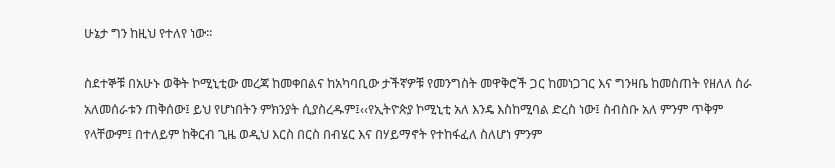ሁኔታ ግን ከዚህ የተለየ ነው፡፡

ስደተኞቹ በአሁኑ ወቅት ኮሚኒቲው መረጃ ከመቀበልና ከአካባቢው ታችኛዎቹ የመንግስት መዋቅሮች ጋር ከመነጋገር እና ግንዛቤ ከመስጠት የዘለለ ስራ አለመሰራቱን ጠቅሰው፤ ይህ የሆነበትን ምክንያት ሲያስረዱም፤‹‹የኢትዮጵያ ኮሚኒቲ አለ እንዴ እስከሚባል ድረስ ነው፤ ስብስቡ አለ ምንም ጥቅም የላቸውም፤ በተለይም ከቅርብ ጊዜ ወዲህ እርስ በርስ በብሄር እና በሃይማኖት የተከፋፈለ ስለሆነ ምንም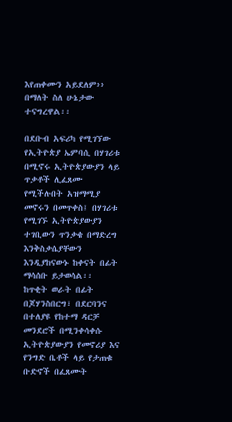እየጠቀሙን አይደለም›› በማለት ስለ ሁኔታው ተናግረዋል፡፡

በደቡብ አፍሪካ የሚገኘው የኢትዮጵያ ኤምባሲ በሃገሪቱ በሚኖሩ ኢትዮጵያውያን ላይ ጥቃቶች ሊፈጸሙ የሚችሉበት አዝማሚያ መኖሩን በመጥቀስ፤ በሃገሪቱ የሚገኙ ኢትዮጵያውያን ተገቢውን ጥንቃቄ በማድረግ እንቅስቃሴያቸውን እንዲያከናውኑ ከቀናት በፊት ማሳሰቡ ይታወሳል፡፡
ከጥቂት ወራት በፊት በጆሃንስበርግ፣ በደርባንና በተለያዩ የከተማ ዳርቻ መንደሮች በሚንቀሳቀሱ ኢትዮጵያውያን የመኖሪያ እና የንግድ ቤቶች ላይ የታጠቁ ቡድኖች በፈጸሙት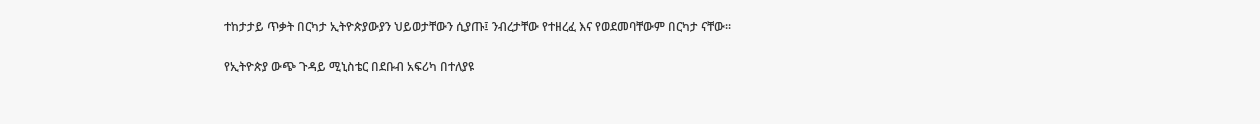ተከታታይ ጥቃት በርካታ ኢትዮጵያውያን ህይወታቸውን ሲያጡ፤ ንብረታቸው የተዘረፈ እና የወደመባቸውም በርካታ ናቸው፡፡

የኢትዮጵያ ውጭ ጉዳይ ሚኒስቴር በደቡብ አፍሪካ በተለያዩ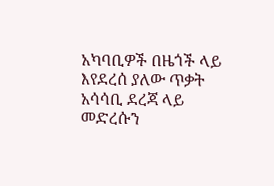አካባቢዎች በዜጎች ላይ እየደረሰ ያለው ጥቃት አሳሳቢ ደረጃ ላይ መድረሱን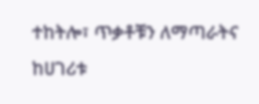ተከትሎ፣ ጥቃቶቹን ለማጣራትና ከሀገሪቱ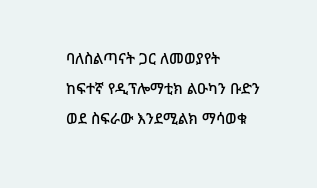ባለስልጣናት ጋር ለመወያየት ከፍተኛ የዲፕሎማቲክ ልዑካን ቡድን ወደ ስፍራው እንደሚልክ ማሳወቁ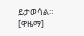ይታወሳል። [ዋዜማ]